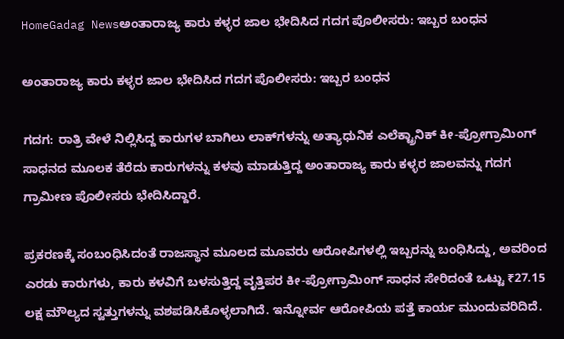HomeGadag Newsಅಂತಾರಾಜ್ಯ ಕಾರು ಕಳ್ಳರ ಜಾಲ ಭೇದಿಸಿದ ಗದಗ ಪೊಲೀಸರು: ಇಬ್ಬರ ಬಂಧನ

ಅಂತಾರಾಜ್ಯ ಕಾರು ಕಳ್ಳರ ಜಾಲ ಭೇದಿಸಿದ ಗದಗ ಪೊಲೀಸರು: ಇಬ್ಬರ ಬಂಧನ

ಗದಗ: ರಾತ್ರಿ ವೇಳೆ ನಿಲ್ಲಿಸಿದ್ದ ಕಾರುಗಳ ಬಾಗಿಲು ಲಾಕ್‌ಗಳನ್ನು ಅತ್ಯಾಧುನಿಕ ಎಲೆಕ್ಟ್ರಾನಿಕ್‌ ಕೀ-ಪ್ರೋಗ್ರಾಮಿಂಗ್‌ ಸಾಧನದ ಮೂಲಕ ತೆರೆದು ಕಾರುಗಳನ್ನು ಕಳವು ಮಾಡುತ್ತಿದ್ದ ಅಂತಾರಾಜ್ಯ ಕಾರು ಕಳ್ಳರ ಜಾಲವನ್ನು ಗದಗ ಗ್ರಾಮೀಣ ಪೊಲೀಸರು ಭೇದಿಸಿದ್ದಾರೆ.

ಪ್ರಕರಣಕ್ಕೆ ಸಂಬಂಧಿಸಿದಂತೆ ರಾಜಸ್ಥಾನ ಮೂಲದ ಮೂವರು ಆರೋಪಿಗಳಲ್ಲಿ ಇಬ್ಬರನ್ನು ಬಂಧಿಸಿದ್ದು, ಅವರಿಂದ ಎರಡು ಕಾರುಗಳು, ಕಾರು ಕಳವಿಗೆ ಬಳಸುತ್ತಿದ್ದ ವೃತ್ತಿಪರ ಕೀ-ಪ್ರೋಗ್ರಾಮಿಂಗ್‌ ಸಾಧನ ಸೇರಿದಂತೆ ಒಟ್ಟು ₹27.15 ಲಕ್ಷ ಮೌಲ್ಯದ ಸ್ವತ್ತುಗಳನ್ನು ವಶಪಡಿಸಿಕೊಳ್ಳಲಾಗಿದೆ. ಇನ್ನೋರ್ವ ಆರೋಪಿಯ ಪತ್ತೆ ಕಾರ್ಯ ಮುಂದುವರಿದಿದೆ.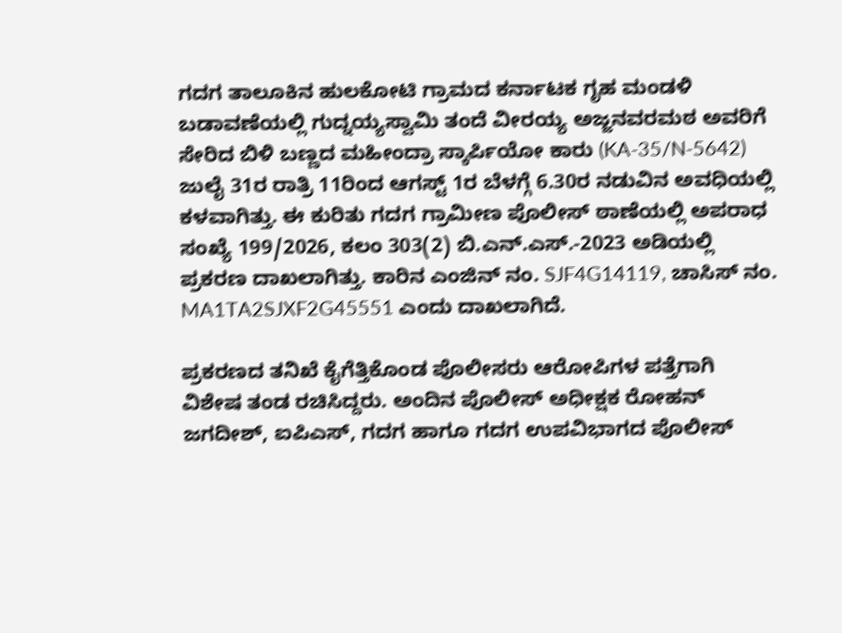ಗದಗ ತಾಲೂಕಿನ ಹುಲಕೋಟಿ ಗ್ರಾಮದ ಕರ್ನಾಟಕ ಗೃಹ ಮಂಡಳಿ ಬಡಾವಣೆಯಲ್ಲಿ ಗುದ್ನಯ್ಯಸ್ವಾಮಿ ತಂದೆ ವೀರಯ್ಯ ಅಜ್ಜನವರಮಠ ಅವರಿಗೆ ಸೇರಿದ ಬಿಳಿ ಬಣ್ಣದ ಮಹೀಂದ್ರಾ ಸ್ಕಾರ್ಪಿಯೋ ಕಾರು (KA-35/N-5642) ಜುಲೈ 31ರ ರಾತ್ರಿ 11ರಿಂದ ಆಗಸ್ಟ್‌ 1ರ ಬೆಳಗ್ಗೆ 6.30ರ ನಡುವಿನ ಅವಧಿಯಲ್ಲಿ ಕಳವಾಗಿತ್ತು. ಈ ಕುರಿತು ಗದಗ ಗ್ರಾಮೀಣ ಪೊಲೀಸ್ ಠಾಣೆಯಲ್ಲಿ ಅಪರಾಧ ಸಂಖ್ಯೆ 199/2026, ಕಲಂ 303(2) ಬಿ.ಎನ್.ಎಸ್.-2023 ಅಡಿಯಲ್ಲಿ ಪ್ರಕರಣ ದಾಖಲಾಗಿತ್ತು. ಕಾರಿನ ಎಂಜಿನ್‌ ನಂ. SJF4G14119, ಚಾಸಿಸ್‌ ನಂ. MA1TA2SJXF2G45551 ಎಂದು ದಾಖಲಾಗಿದೆ.

ಪ್ರಕರಣದ ತನಿಖೆ ಕೈಗೆತ್ತಿಕೊಂಡ ಪೊಲೀಸರು ಆರೋಪಿಗಳ ಪತ್ತೆಗಾಗಿ ವಿಶೇಷ ತಂಡ ರಚಿಸಿದ್ದರು. ಅಂದಿನ ಪೊಲೀಸ್‌ ಅಧೀಕ್ಷಕ ರೋಹನ್‌ ಜಗದೀಶ್, ಐಪಿಎಸ್, ಗದಗ ಹಾಗೂ ಗದಗ ಉಪವಿಭಾಗದ ಪೊಲೀಸ್‌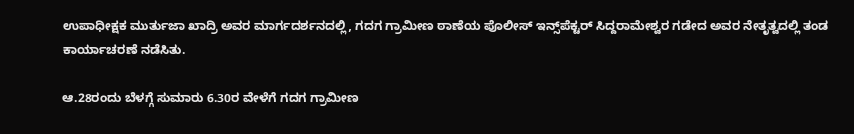ಉಪಾಧೀಕ್ಷಕ ಮುರ್ತುಜಾ ಖಾದ್ರಿ ಅವರ ಮಾರ್ಗದರ್ಶನದಲ್ಲಿ, ಗದಗ ಗ್ರಾಮೀಣ ಠಾಣೆಯ ಪೊಲೀಸ್‌ ಇನ್ಸ್‌ಪೆಕ್ಟರ್ ಸಿದ್ದರಾಮೇಶ್ವರ ಗಡೇದ ಅವರ ನೇತೃತ್ವದಲ್ಲಿ ತಂಡ ಕಾರ್ಯಾಚರಣೆ ನಡೆಸಿತು.

ಆ.28ರಂದು ಬೆಳಗ್ಗೆ ಸುಮಾರು 6.30ರ ವೇಳೆಗೆ ಗದಗ ಗ್ರಾಮೀಣ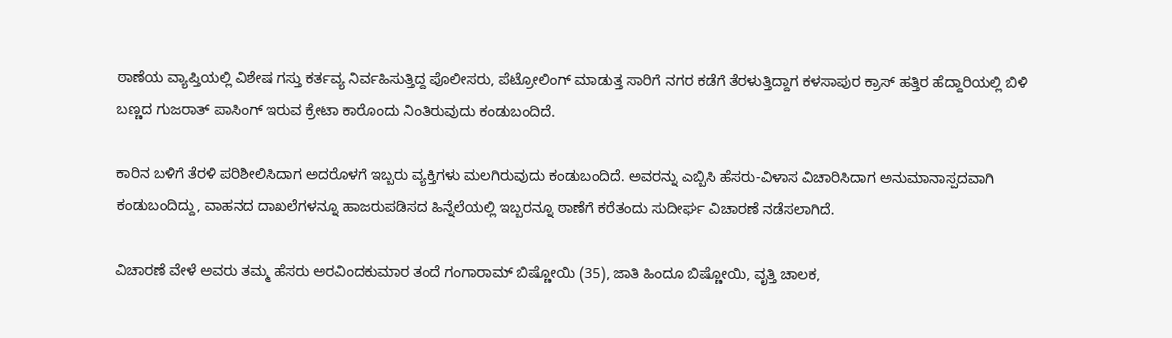ಠಾಣೆಯ ವ್ಯಾಪ್ತಿಯಲ್ಲಿ ವಿಶೇಷ ಗಸ್ತು ಕರ್ತವ್ಯ ನಿರ್ವಹಿಸುತ್ತಿದ್ದ ಪೊಲೀಸರು, ಪೆಟ್ರೋಲಿಂಗ್‌ ಮಾಡುತ್ತ ಸಾರಿಗೆ ನಗರ ಕಡೆಗೆ ತೆರಳುತ್ತಿದ್ದಾಗ ಕಳಸಾಪುರ ಕ್ರಾಸ್‌ ಹತ್ತಿರ ಹೆದ್ದಾರಿಯಲ್ಲಿ ಬಿಳಿ ಬಣ್ಣದ ಗುಜರಾತ್‌ ಪಾಸಿಂಗ್‌ ಇರುವ ಕ್ರೇಟಾ ಕಾರೊಂದು ನಿಂತಿರುವುದು ಕಂಡುಬಂದಿದೆ.

ಕಾರಿನ ಬಳಿಗೆ ತೆರಳಿ ಪರಿಶೀಲಿಸಿದಾಗ ಅದರೊಳಗೆ ಇಬ್ಬರು ವ್ಯಕ್ತಿಗಳು ಮಲಗಿರುವುದು ಕಂಡುಬಂದಿದೆ. ಅವರನ್ನು ಎಬ್ಬಿಸಿ ಹೆಸರು-ವಿಳಾಸ ವಿಚಾರಿಸಿದಾಗ ಅನುಮಾನಾಸ್ಪದವಾಗಿ ಕಂಡುಬಂದಿದ್ದು, ವಾಹನದ ದಾಖಲೆಗಳನ್ನೂ ಹಾಜರುಪಡಿಸದ ಹಿನ್ನೆಲೆಯಲ್ಲಿ ಇಬ್ಬರನ್ನೂ ಠಾಣೆಗೆ ಕರೆತಂದು ಸುದೀರ್ಘ ವಿಚಾರಣೆ ನಡೆಸಲಾಗಿದೆ.

ವಿಚಾರಣೆ ವೇಳೆ ಅವರು ತಮ್ಮ ಹೆಸರು ಅರವಿಂದಕುಮಾರ ತಂದೆ ಗಂಗಾರಾಮ್‌ ಬಿಷ್ಣೋಯಿ (35), ಜಾತಿ ಹಿಂದೂ ಬಿಷ್ಣೋಯಿ, ವೃತ್ತಿ ಚಾಲಕ,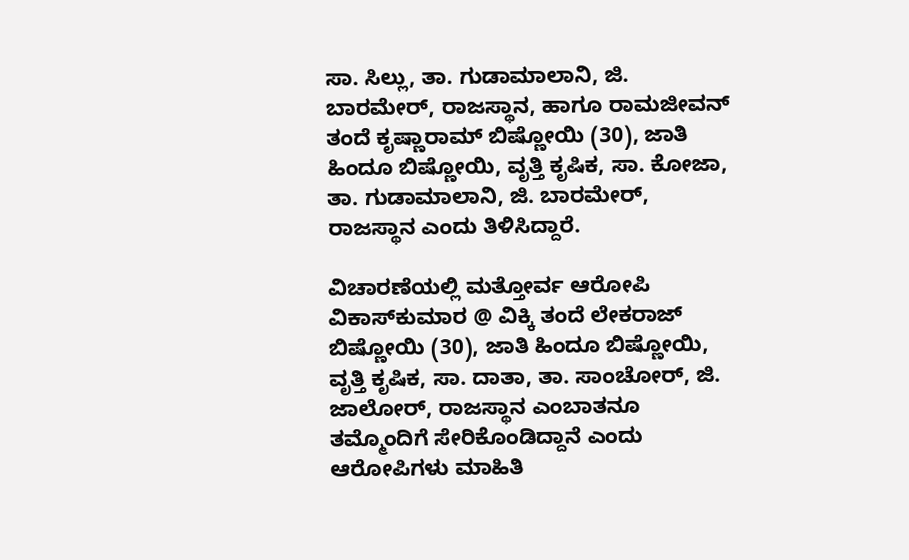ಸಾ. ಸಿಲ್ಲು, ತಾ. ಗುಡಾಮಾಲಾನಿ, ಜಿ. ಬಾರಮೇರ್‌, ರಾಜಸ್ಥಾನ, ಹಾಗೂ ರಾಮಜೀವನ್‌ ತಂದೆ ಕೃಷ್ಣಾರಾಮ್‌ ಬಿಷ್ಣೋಯಿ (30), ಜಾತಿ ಹಿಂದೂ ಬಿಷ್ಣೋಯಿ, ವೃತ್ತಿ ಕೃಷಿಕ, ಸಾ. ಕೋಜಾ, ತಾ. ಗುಡಾಮಾಲಾನಿ, ಜಿ. ಬಾರಮೇರ್‌, ರಾಜಸ್ಥಾನ ಎಂದು ತಿಳಿಸಿದ್ದಾರೆ.

ವಿಚಾರಣೆಯಲ್ಲಿ ಮತ್ತೋರ್ವ ಆರೋಪಿ ವಿಕಾಸ್‌ಕುಮಾರ @ ವಿಕ್ಕಿ ತಂದೆ ಲೇಕರಾಜ್‌ ಬಿಷ್ಣೋಯಿ (30), ಜಾತಿ ಹಿಂದೂ ಬಿಷ್ಣೋಯಿ, ವೃತ್ತಿ ಕೃಷಿಕ, ಸಾ. ದಾತಾ, ತಾ. ಸಾಂಚೋರ್‌, ಜಿ. ಜಾಲೋರ್‌, ರಾಜಸ್ಥಾನ ಎಂಬಾತನೂ ತಮ್ಮೊಂದಿಗೆ ಸೇರಿಕೊಂಡಿದ್ದಾನೆ ಎಂದು ಆರೋಪಿಗಳು ಮಾಹಿತಿ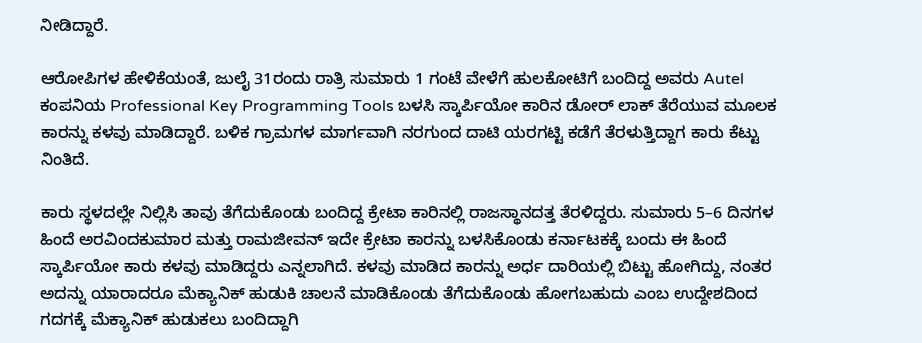ನೀಡಿದ್ದಾರೆ.

ಆರೋಪಿಗಳ ಹೇಳಿಕೆಯಂತೆ, ಜುಲೈ 31ರಂದು ರಾತ್ರಿ ಸುಮಾರು 1 ಗಂಟೆ ವೇಳೆಗೆ ಹುಲಕೋಟಿಗೆ ಬಂದಿದ್ದ ಅವರು Autel ಕಂಪನಿಯ Professional Key Programming Tools ಬಳಸಿ ಸ್ಕಾರ್ಪಿಯೋ ಕಾರಿನ ಡೋರ್‌ ಲಾಕ್‌ ತೆರೆಯುವ ಮೂಲಕ ಕಾರನ್ನು ಕಳವು ಮಾಡಿದ್ದಾರೆ. ಬಳಿಕ ಗ್ರಾಮಗಳ ಮಾರ್ಗವಾಗಿ ನರಗುಂದ ದಾಟಿ ಯರಗಟ್ಟಿ ಕಡೆಗೆ ತೆರಳುತ್ತಿದ್ದಾಗ ಕಾರು ಕೆಟ್ಟು ನಿಂತಿದೆ.

ಕಾರು ಸ್ಥಳದಲ್ಲೇ ನಿಲ್ಲಿಸಿ ತಾವು ತೆಗೆದುಕೊಂಡು ಬಂದಿದ್ದ ಕ್ರೇಟಾ ಕಾರಿನಲ್ಲಿ ರಾಜಸ್ಥಾನದತ್ತ ತೆರಳಿದ್ದರು. ಸುಮಾರು 5–6 ದಿನಗಳ ಹಿಂದೆ ಅರವಿಂದಕುಮಾರ ಮತ್ತು ರಾಮಜೀವನ್‌ ಇದೇ ಕ್ರೇಟಾ ಕಾರನ್ನು ಬಳಸಿಕೊಂಡು ಕರ್ನಾಟಕಕ್ಕೆ ಬಂದು ಈ ಹಿಂದೆ ಸ್ಕಾರ್ಪಿಯೋ ಕಾರು ಕಳವು ಮಾಡಿದ್ದರು ಎನ್ನಲಾಗಿದೆ. ಕಳವು ಮಾಡಿದ ಕಾರನ್ನು ಅರ್ಧ ದಾರಿಯಲ್ಲಿ ಬಿಟ್ಟು ಹೋಗಿದ್ದು, ನಂತರ ಅದನ್ನು ಯಾರಾದರೂ ಮೆಕ್ಯಾನಿಕ್‌ ಹುಡುಕಿ ಚಾಲನೆ ಮಾಡಿಕೊಂಡು ತೆಗೆದುಕೊಂಡು ಹೋಗಬಹುದು ಎಂಬ ಉದ್ದೇಶದಿಂದ ಗದಗಕ್ಕೆ ಮೆಕ್ಯಾನಿಕ್‌ ಹುಡುಕಲು ಬಂದಿದ್ದಾಗಿ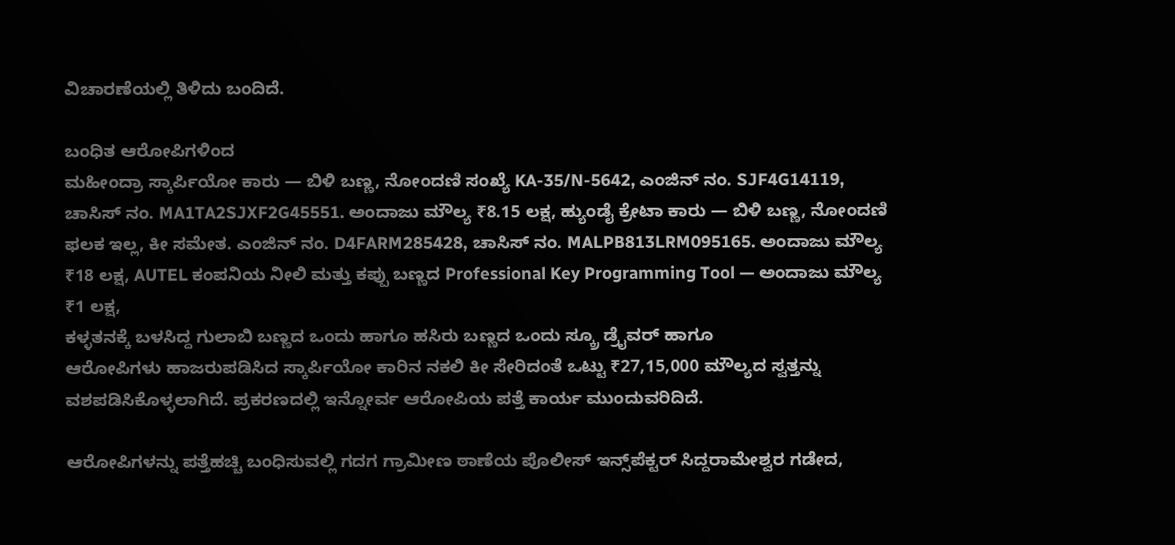ವಿಚಾರಣೆಯಲ್ಲಿ ತಿಳಿದು ಬಂದಿದೆ.

ಬಂಧಿತ ಆರೋಪಿಗಳಿಂದ
ಮಹೀಂದ್ರಾ ಸ್ಕಾರ್ಪಿಯೋ ಕಾರು — ಬಿಳಿ ಬಣ್ಣ, ನೋಂದಣಿ ಸಂಖ್ಯೆ KA-35/N-5642, ಎಂಜಿನ್‌ ನಂ. SJF4G14119, ಚಾಸಿಸ್‌ ನಂ. MA1TA2SJXF2G45551. ಅಂದಾಜು ಮೌಲ್ಯ ₹8.15 ಲಕ್ಷ, ಹ್ಯುಂಡೈ ಕ್ರೇಟಾ ಕಾರು — ಬಿಳಿ ಬಣ್ಣ, ನೋಂದಣಿ ಫಲಕ ಇಲ್ಲ, ಕೀ ಸಮೇತ. ಎಂಜಿನ್‌ ನಂ. D4FARM285428, ಚಾಸಿಸ್‌ ನಂ. MALPB813LRM095165. ಅಂದಾಜು ಮೌಲ್ಯ ₹18 ಲಕ್ಷ, AUTEL ಕಂಪನಿಯ ನೀಲಿ ಮತ್ತು ಕಪ್ಪು ಬಣ್ಣದ Professional Key Programming Tool — ಅಂದಾಜು ಮೌಲ್ಯ ₹1 ಲಕ್ಷ,
ಕಳ್ಳತನಕ್ಕೆ ಬಳಸಿದ್ದ ಗುಲಾಬಿ ಬಣ್ಣದ ಒಂದು ಹಾಗೂ ಹಸಿರು ಬಣ್ಣದ ಒಂದು ಸ್ಕ್ರೂ ಡ್ರೈವರ್‌ ಹಾಗೂ
ಆರೋಪಿಗಳು ಹಾಜರುಪಡಿಸಿದ ಸ್ಕಾರ್ಪಿಯೋ ಕಾರಿನ ನಕಲಿ ಕೀ ಸೇರಿದಂತೆ ಒಟ್ಟು ₹27,15,000 ಮೌಲ್ಯದ ಸ್ವತ್ತನ್ನು ವಶಪಡಿಸಿಕೊಳ್ಳಲಾಗಿದೆ. ಪ್ರಕರಣದಲ್ಲಿ ಇನ್ನೋರ್ವ ಆರೋಪಿಯ ಪತ್ತೆ ಕಾರ್ಯ ಮುಂದುವರಿದಿದೆ.

ಆರೋಪಿಗಳನ್ನು ಪತ್ತೆಹಚ್ಚಿ ಬಂಧಿಸುವಲ್ಲಿ ಗದಗ ಗ್ರಾಮೀಣ ಠಾಣೆಯ ಪೊಲೀಸ್‌ ಇನ್ಸ್‌ಪೆಕ್ಟರ್ ಸಿದ್ದರಾಮೇಶ್ವರ ಗಡೇದ,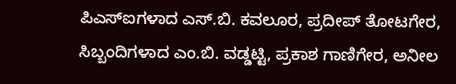ಪಿಎಸ್‌ಐಗಳಾದ ಎಸ್‌.ಬಿ. ಕವಲೂರ, ಪ್ರದೀಪ್‌ ತೋಟಗೇರ, ಸಿಬ್ಬಂದಿಗಳಾದ ಎಂ.ಬಿ. ವಡ್ಡಟ್ಟಿ, ಪ್ರಕಾಶ ಗಾಣಿಗೇರ, ಅನೀಲ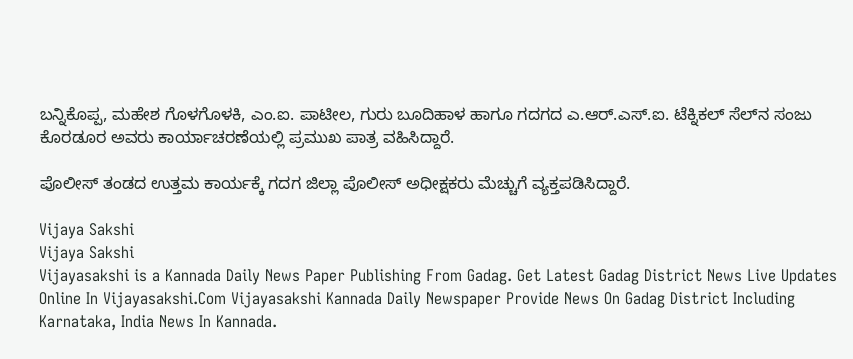ಬನ್ನಿಕೊಪ್ಪ, ಮಹೇಶ ಗೊಳಗೊಳಕಿ, ಎಂ.ಐ. ಪಾಟೀಲ, ಗುರು ಬೂದಿಹಾಳ ಹಾಗೂ ಗದಗದ ಎ.ಆರ್‌.ಎಸ್‌.ಐ. ಟೆಕ್ನಿಕಲ್‌ ಸೆಲ್‌ನ ಸಂಜು ಕೊರಡೂರ ಅವರು ಕಾರ್ಯಾಚರಣೆಯಲ್ಲಿ ಪ್ರಮುಖ ಪಾತ್ರ ವಹಿಸಿದ್ದಾರೆ.

ಪೊಲೀಸ್‌ ತಂಡದ ಉತ್ತಮ ಕಾರ್ಯಕ್ಕೆ ಗದಗ ಜಿಲ್ಲಾ ಪೊಲೀಸ್‌ ಅಧೀಕ್ಷಕರು ಮೆಚ್ಚುಗೆ ವ್ಯಕ್ತಪಡಿಸಿದ್ದಾರೆ.

Vijaya Sakshi
Vijaya Sakshi
Vijayasakshi is a Kannada Daily News Paper Publishing From Gadag. Get Latest Gadag District News Live Updates Online In Vijayasakshi.Com Vijayasakshi Kannada Daily Newspaper Provide News On Gadag District Including Karnataka, India News In Kannada.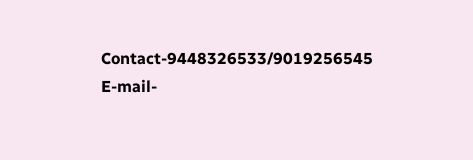Contact-9448326533/9019256545 E-mail-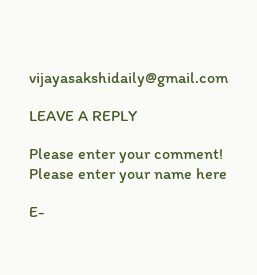vijayasakshidaily@gmail.com

LEAVE A REPLY

Please enter your comment!
Please enter your name here

E-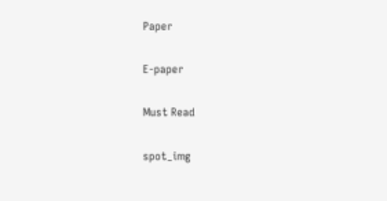Paper

E-paper

Must Read

spot_img